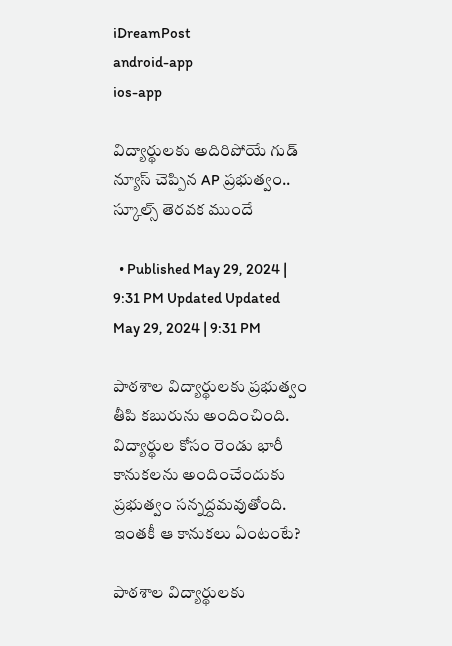iDreamPost
android-app
ios-app

విద్యార్థులకు అదిరిపోయే గుడ్ న్యూస్ చెప్పిన AP ప్రభుత్వం.. స్కూల్స్ తెరవక ముందే

  • Published May 29, 2024 | 9:31 PM Updated Updated May 29, 2024 | 9:31 PM

పాఠశాల విద్యార్థులకు ప్రభుత్వం తీపి కబురును అందించింది. విద్యార్థుల కోసం రెండు భారీ కానుకలను అందించేందుకు ప్రభుత్వం సన్నద్దమవుతోంది. ఇంతకీ ఆ కానుకలు ఏంటంటే?

పాఠశాల విద్యార్థులకు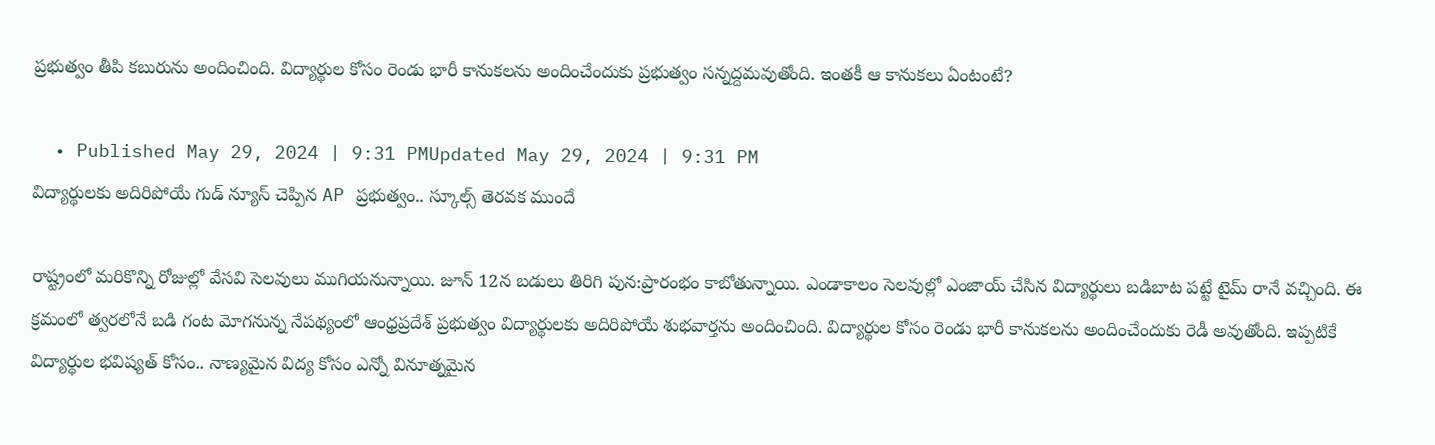ప్రభుత్వం తీపి కబురును అందించింది. విద్యార్థుల కోసం రెండు భారీ కానుకలను అందించేందుకు ప్రభుత్వం సన్నద్దమవుతోంది. ఇంతకీ ఆ కానుకలు ఏంటంటే?

  • Published May 29, 2024 | 9:31 PMUpdated May 29, 2024 | 9:31 PM
విద్యార్థులకు అదిరిపోయే గుడ్ న్యూస్ చెప్పిన AP ప్రభుత్వం.. స్కూల్స్ తెరవక ముందే

రాష్ట్రంలో మరికొన్ని రోజుల్లో వేసవి సెలవులు ముగియనున్నాయి. జూన్ 12న బడులు తిరిగి పున:ప్రారంభం కాబోతున్నాయి. ఎండాకాలం సెలవుల్లో ఎంజాయ్ చేసిన విద్యార్థులు బడిబాట పట్టే టైమ్ రానే వచ్చింది. ఈ క్రమంలో త్వరలోనే బడి గంట మోగనున్న నేపథ్యంలో ఆంధ్రప్రదేశ్ ప్రభుత్వం విద్యార్థులకు అదిరిపోయే శుభవార్తను అందించింది. విద్యార్థుల కోసం రెండు భారీ కానుకలను అందించేందుకు రెడీ అవుతోంది. ఇప్పటికే విద్యార్ధుల భవిష్యత్ కోసం.. నాణ్యమైన విద్య కోసం ఎన్నో వినూత్నమైన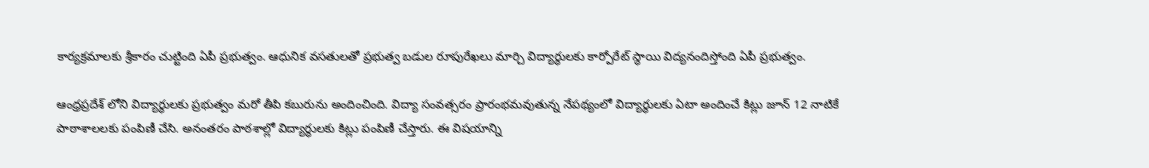కార్యక్రమాలకు శ్రీకారం చుట్టింది ఏపీ ప్రభుత్వం. ఆధునిక వసతులతో ప్రభుత్వ బడుల రూపురేఖలు మార్చి విద్యార్థులకు కార్పోరేట్ స్థాయి విద్యనందిస్తోంది ఏపీ ప్రభుత్వం.

ఆంధ్రప్రదేశ్ లోని విద్యార్థులకు ప్రభుత్వం మరో తీపి కబురును అందించింది. విద్యా సంవత్సరం ప్రారంభమవుతున్న నేపథ్యంలో విద్యార్థులకు ఏటా అందించే కిట్లు జూన్ 12 నాటికే పాఠాశాలలకు పంపిణీ చేసి. అనంతరం పాఠశాల్లో విద్యార్థులకు కిట్లు పంపిణీ చేస్తారు. ఈ విషయాన్ని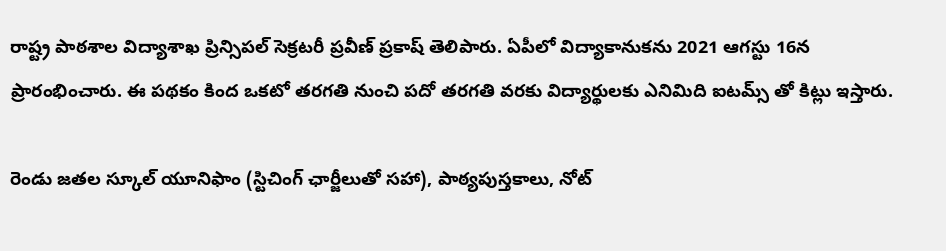రాష్ట్ర పాఠశాల విద్యాశాఖ ప్రిన్సిపల్ సెక్రటరీ ప్రవీణ్ ప్రకాష్ తెలిపారు‌. ఏపీలో విద్యాకానుకను 2021 ఆగస్టు 16న ప్రారంభించారు. ఈ పథకం కింద ఒకటో తరగతి నుంచి పదో తరగతి వరకు విద్యార్థులకు ఎనిమిది ఐటమ్స్ తో కిట్లు ఇస్తారు.

రెండు జతల స్కూల్ యూనిఫాం (స్టిచింగ్ ఛార్జీలుతో సహా), పాఠ్యపుస్తకాలు, నోట్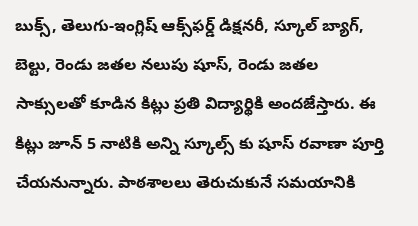బుక్స్, తెలుగు-ఇంగ్లిష్ ఆక్స్‌ఫర్డ్ డిక్షనరీ, స్కూల్ బ్యాగ్, బెల్టు, రెండు జతల నలుపు షూస్, రెండు జతల సాక్సులతో కూడి‌న కిట్లు ప్రతి విద్యార్థికి అందజేస్తారు. ఈ కిట్లు జూన్ 5 నాటికి అన్ని స్కూల్స్ కు షూస్ రవాణా పూర్తి చేయనున్నారు. పాఠశాలలు తెరుచుకునే సమయానికి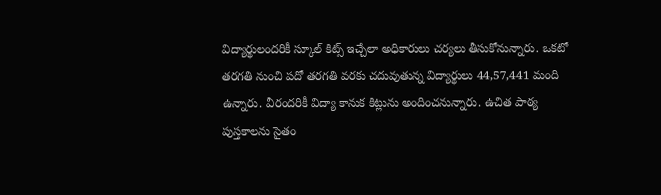విద్యార్థులందరికీ స్కూల్ కిట్స్ ఇచ్చేలా అధికారులు చర్యలు తీసుకోనున్నారు. ఒకటో తరగతి నుంచి పదో తరగతి వరకు చదువుతున్న విద్యార్థులు 44,57,441 మంది ఉన్నారు. వీరందరికీ విద్యా కానుక కిట్లును అందించనున్నారు. ఉచిత పాఠ్య పుస్తకాలను సైతం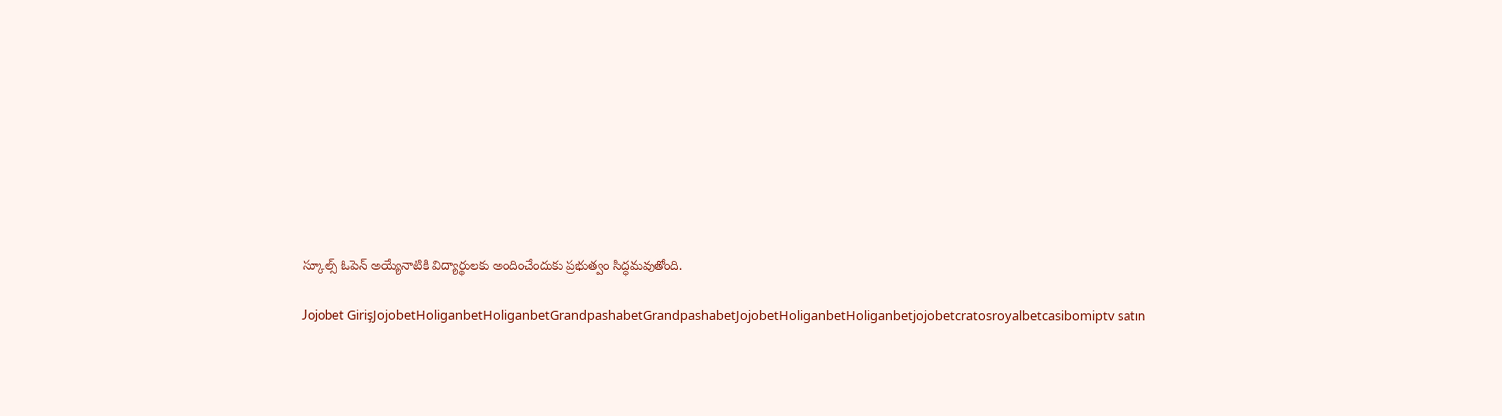స్కూల్స్ ఓపెన్ అయ్యేనాటికి విద్యార్థులకు అందించేందుకు ప్రభుత్వం సిద్ధమవుతోంది.

Jojobet GirişJojobetHoliganbetHoliganbetGrandpashabetGrandpashabetJojobetHoliganbetHoliganbetjojobetcratosroyalbetcasibomiptv satın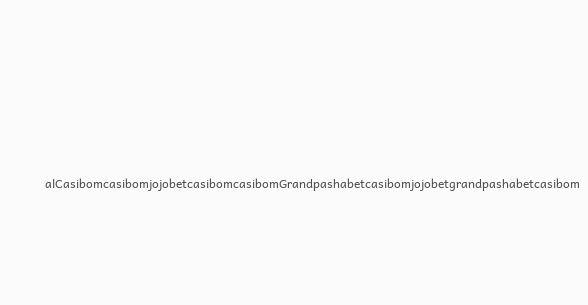alCasibomcasibomjojobetcasibomcasibomGrandpashabetcasibomjojobetgrandpashabetcasibom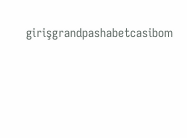girişgrandpashabetcasibom